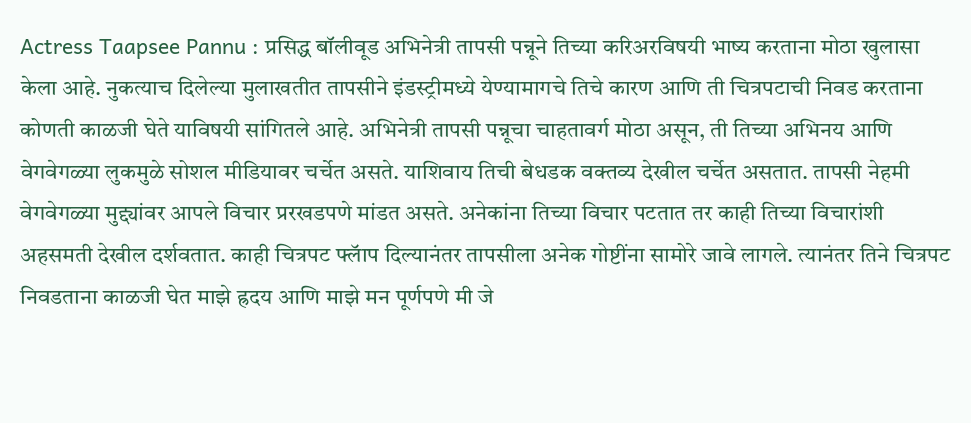Actress Taapsee Pannu : प्रसिद्ध बॉलीवूड अभिनेत्री तापसी पन्नूने तिच्या करिअरविषयी भाष्य करताना मोठा खुलासा केला आहे. नुकत्याच दिलेल्या मुलाखतीत तापसीने इंडस्ट्रीमध्ये येण्यामागचे तिचे कारण आणि ती चित्रपटाची निवड करताना कोणती काळजी घेते याविषयी सांगितले आहे. अभिनेत्री तापसी पन्नूचा चाहतावर्ग मोठा असून, ती तिच्या अभिनय आणि वेगवेगळ्या लुकमुळे सोशल मीडियावर चर्चेत असते. याशिवाय तिची बेधडक वक्तव्य देखील चर्चेत असतात. तापसी नेहमी वेगवेगळ्या मुद्द्यांवर आपले विचार प्ररखडपणे मांडत असते. अनेकांना तिच्या विचार पटतात तर काही तिच्या विचारांशी अहसमती देखील दर्शवतात. काही चित्रपट फ्लॅाप दिल्यानंतर तापसीला अनेक गोष्टींना सामोरे जावे लागले. त्यानंतर तिने चित्रपट निवडताना काळजी घेत माझे ह्रदय आणि माझे मन पूर्णपणे मी जे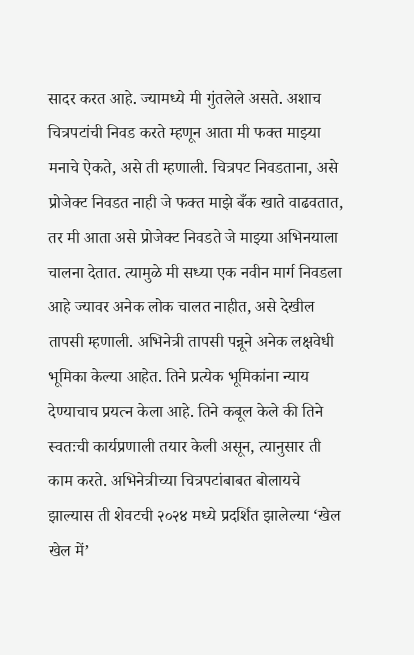सादर करत आहे. ज्यामध्ये मी गुंतलेले असते. अशाच चित्रपटांची निवड करते म्हणून आता मी फक्त माझ्या मनाचे ऐकते, असे ती म्हणाली. चित्रपट निवडताना, असे प्रोजेक्ट निवडत नाही जे फक्त माझे बँक खाते वाढवतात, तर मी आता असे प्रोजेक्ट निवडते जे माझ्या अभिनयाला चालना देतात. त्यामुळे मी सध्या एक नवीन मार्ग निवडला आहे ज्यावर अनेक लोक चालत नाहीत, असे देखील तापसी म्हणाली. अभिनेत्री तापसी पन्नूने अनेक लक्षवेधी भूमिका केल्या आहेत. तिने प्रत्येक भूमिकांना न्याय देण्याचाच प्रयत्न केला आहे. तिने कबूल केले की तिने स्वतःची कार्यप्रणाली तयार केली असून, त्यानुसार ती काम करते. अभिनेत्रीच्या चित्रपटांबाबत बोलायचे झाल्यास ती शेवटची २०२४ मध्ये प्रदर्शित झालेल्या ‘खेल खेल में’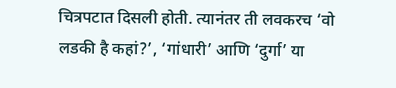चित्रपटात दिसली होती. त्यानंतर ती लवकरच ‘वो लडकी है कहां?’, ‘गांधारी’ आणि ‘दुर्गा’ या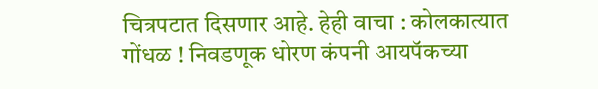चित्रपटात दिसणार आहे. हेही वाचा : कोलकात्यात गोंधळ ! निवडणूक धोरण कंपनी आयपॅकच्या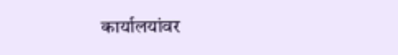कार्यालयांवर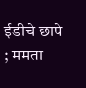ईडीचे छापे ; ममता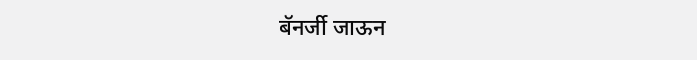बॅनर्जी जाऊन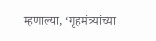म्हणाल्या, ‘गृहमंत्र्यांच्या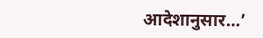आदेशानुसार…’